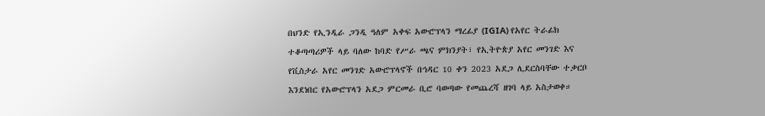በህንድ የኢንዲራ ጋንዲ ዓለም አቀፍ አውሮፕላን ማረፊያ (IGIA) የአየር ትራፊክ ተቆጣጣሪዎች ላይ ባለው ከባድ የሥራ ጫና ምክንያት፣ የኢትዮጵያ አየር መንገድ እና የቪስታራ አየር መንገድ አውሮፕላኖች በኅዳር 10 ቀን 2023 አደጋ ሊደርስባቸው ተቃርቦ እንደነበር የአውሮፕላን አደጋ ምርመራ ቢሮ ባወጣው የመጨረሻ ዘገባ ላይ አስታወቀ።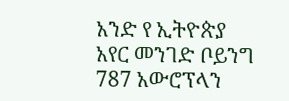አንድ የ ኢትዮጵያ አየር መንገድ ቦይንግ 787 አውሮፕላን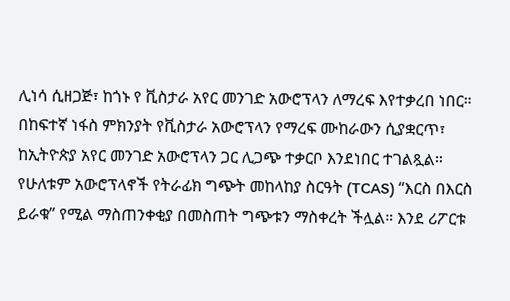ሊነሳ ሲዘጋጅ፣ ከጎኑ የ ቪስታራ አየር መንገድ አውሮፕላን ለማረፍ እየተቃረበ ነበር።
በከፍተኛ ነፋስ ምክንያት የቪስታራ አውሮፕላን የማረፍ ሙከራውን ሲያቋርጥ፣ ከኢትዮጵያ አየር መንገድ አውሮፕላን ጋር ሊጋጭ ተቃርቦ እንደነበር ተገልጿል።
የሁለቱም አውሮፕላኖች የትራፊክ ግጭት መከላከያ ስርዓት (TCAS) “እርስ በእርስ ይራቁ” የሚል ማስጠንቀቂያ በመስጠት ግጭቱን ማስቀረት ችሏል። እንደ ሪፖርቱ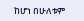ከሆነ በሁለቱም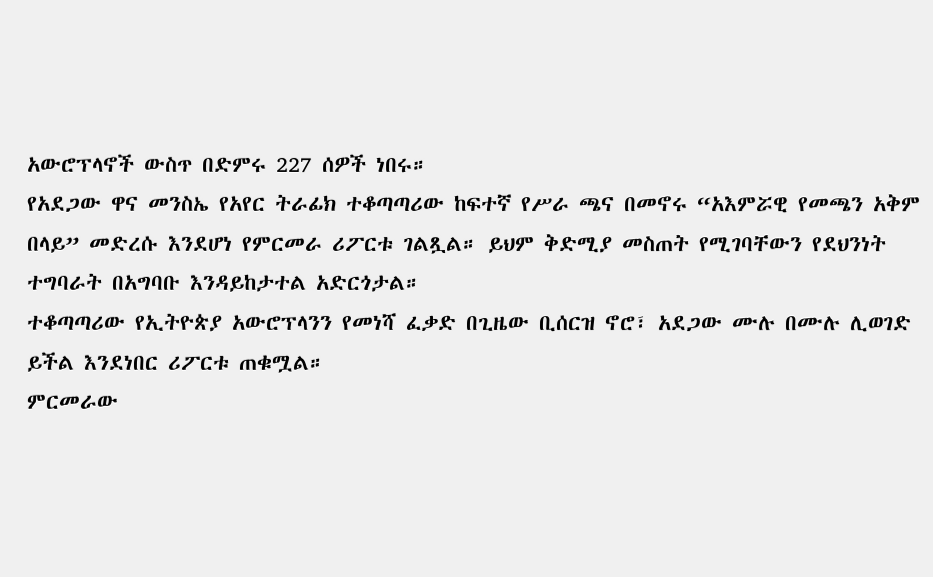አውሮፕላኖች ውስጥ በድምሩ 227 ሰዎች ነበሩ።
የአደጋው ዋና መንስኤ የአየር ትራፊክ ተቆጣጣሪው ከፍተኛ የሥራ ጫና በመኖሩ “አእምሯዊ የመጫን አቅም በላይ” መድረሱ እንደሆነ የምርመራ ሪፖርቱ ገልጿል። ይህም ቅድሚያ መስጠት የሚገባቸውን የደህንነት ተግባራት በአግባቡ እንዳይከታተል አድርጎታል።
ተቆጣጣሪው የኢትዮጵያ አውሮፕላንን የመነሻ ፈቃድ በጊዜው ቢሰርዝ ኖሮ፣ አደጋው ሙሉ በሙሉ ሊወገድ ይችል እንደነበር ሪፖርቱ ጠቁሟል።
ምርመራው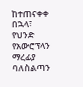ከተጠናቀቀ በኋላ፣ የህንድ የአውሮፕላን ማረፊያ ባለስልጣን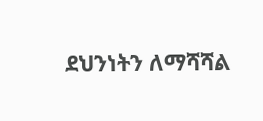ደህንነትን ለማሻሻል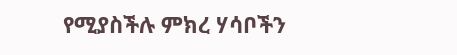የሚያስችሉ ምክረ ሃሳቦችን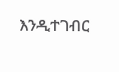እንዲተገብር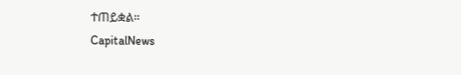ተጠይቋል።
CapitalNews